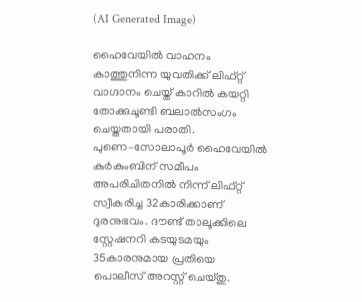(AI Generated Image)

ഹൈവേയില്‍ വാഹനം കാത്തുനിന്ന യുവതിക്ക് ലിഫ്റ്റ് വാഗ്ദാനം ചെയ്ത് കാറില്‍ കയറ്റി തോക്കുചൂണ്ടി ബലാല്‍സംഗം ചെയ്തതായി പരാതി. പുണെ–സോലാപൂര്‍ ഹൈവേയില്‍ കുര്‍കുംബിന് സമീപം അപരിചിതനില്‍ നിന്ന് ലിഫ്റ്റ് സ്വീകരിച്ച 32കാരിക്കാണ് ദുരനുഭവം. ദൗണ്ട് താലൂക്കിലെ സ്റ്റേഷനറി കടയുടമയും 35കാരനുമായ പ്രതിയെ പൊലീസ് അറസ്റ്റ് ചെയ്തു.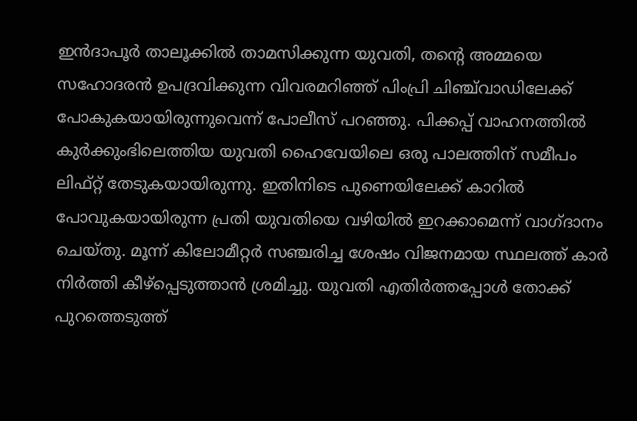ഇൻദാപൂർ താലൂക്കിൽ താമസിക്കുന്ന യുവതി, തന്‍റെ അമ്മയെ സഹോദരന്‍ ഉപദ്രവിക്കുന്ന വിവരമറിഞ്ഞ് പിംപ്രി ചിഞ്ച്‌വാഡിലേക്ക് പോകുകയായിരുന്നുവെന്ന് പോലീസ് പറഞ്ഞു. പിക്കപ്പ് വാഹനത്തിൽ കുർക്കുംഭിലെത്തിയ യുവതി ഹൈവേയിലെ ഒരു പാലത്തിന് സമീപം ലിഫ്റ്റ് തേടുകയായിരുന്നു. ഇതിനിടെ പുണെയിലേക്ക് കാറിൽ പോവുകയായിരുന്ന പ്രതി യുവതിയെ വഴിയില്‍ ഇറക്കാമെന്ന് വാഗ്ദാനം ചെയ്തു. മൂന്ന് കിലോമീറ്റർ സഞ്ചരിച്ച ശേഷം വിജനമായ സ്ഥലത്ത് കാർ നിർത്തി കീഴ്‌പ്പെടുത്താൻ ശ്രമിച്ചു. യുവതി എതിർത്തപ്പോൾ തോക്ക് പുറത്തെടുത്ത്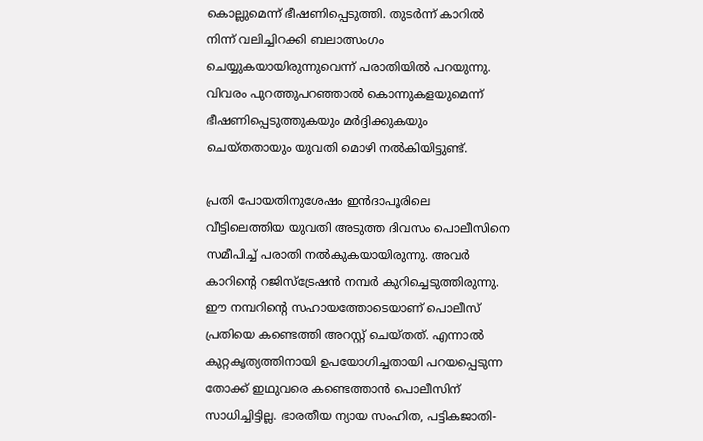കൊല്ലുമെന്ന് ഭീഷണിപ്പെടുത്തി. തുടർന്ന് കാറിൽ നിന്ന് വലിച്ചിറക്കി ബലാത്സംഗം ചെയ്യുകയായിരുന്നുവെന്ന് പരാതിയിൽ പറയുന്നു. വിവരം പുറത്തുപറഞ്ഞാൽ കൊന്നുകളയുമെന്ന് ഭീഷണിപ്പെടുത്തുകയും മർദ്ദിക്കുകയും ചെയ്തതായും യുവതി മൊഴി നല്‍കിയിട്ടുണ്ട്.

പ്രതി പോയതിനുശേഷം ഇന്‍ദാപൂരിലെ വീട്ടിലെത്തിയ യുവതി അടുത്ത ദിവസം പൊലീസിനെ സമീപിച്ച് പരാതി നൽകുകയായിരുന്നു. അവർ കാറിന്‍റെ റജിസ്‌ട്രേഷൻ നമ്പർ കുറിച്ചെടുത്തിരുന്നു. ഈ നമ്പറിന്‍റെ സഹായത്തോടെയാണ് പൊലീസ് പ്രതിയെ കണ്ടെത്തി അറസ്റ്റ് ചെയ്തത്. എന്നാല്‍ കുറ്റകൃത്യത്തിനായി ഉപയോഗിച്ചതായി പറയപ്പെടുന്ന തോക്ക് ഇഥുവരെ കണ്ടെത്താന്‍ പൊലീസിന് സാധിച്ചിട്ടില്ല. ഭാരതീയ ന്യായ സംഹിത, പട്ടികജാതി-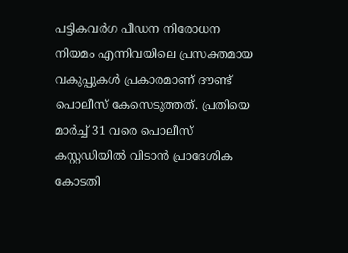പട്ടികവർഗ പീഡന നിരോധന നിയമം എന്നിവയിലെ പ്രസക്തമായ വകുപ്പുകൾ പ്രകാരമാണ് ദൗണ്ട് പൊലീസ് കേസെടുത്തത്. പ്രതിയെ മാർച്ച് 31 വരെ പൊലീസ് കസ്റ്റഡിയിൽ വിടാൻ പ്രാദേശിക കോടതി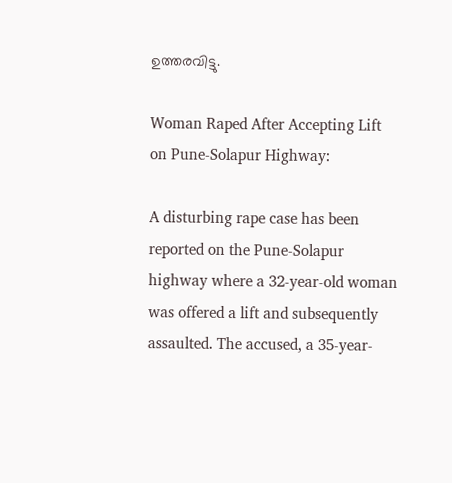ഉത്തരവിട്ടു.

Woman Raped After Accepting Lift on Pune-Solapur Highway:

A disturbing rape case has been reported on the Pune-Solapur highway where a 32-year-old woman was offered a lift and subsequently assaulted. The accused, a 35-year-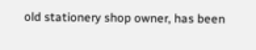old stationery shop owner, has been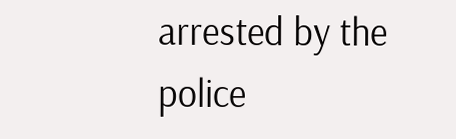arrested by the police